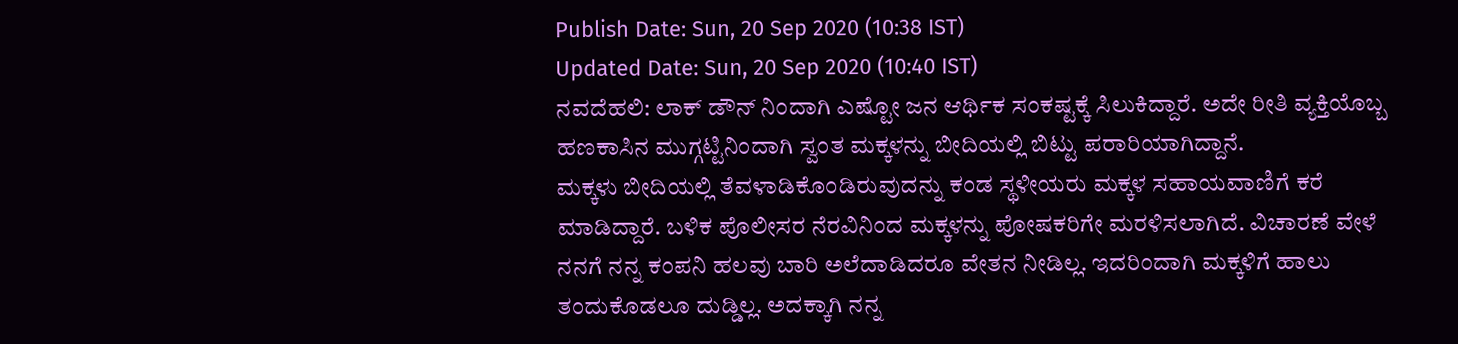Publish Date: Sun, 20 Sep 2020 (10:38 IST)
Updated Date: Sun, 20 Sep 2020 (10:40 IST)
ನವದೆಹಲಿ: ಲಾಕ್ ಡೌನ್ ನಿಂದಾಗಿ ಎಷ್ಟೋ ಜನ ಆರ್ಥಿಕ ಸಂಕಷ್ಟಕ್ಕೆ ಸಿಲುಕಿದ್ದಾರೆ. ಅದೇ ರೀತಿ ವ್ಯಕ್ತಿಯೊಬ್ಬ ಹಣಕಾಸಿನ ಮುಗ್ಗಟ್ಟಿನಿಂದಾಗಿ ಸ್ವಂತ ಮಕ್ಕಳನ್ನು ಬೀದಿಯಲ್ಲಿ ಬಿಟ್ಟು ಪರಾರಿಯಾಗಿದ್ದಾನೆ.
ಮಕ್ಕಳು ಬೀದಿಯಲ್ಲಿ ತೆವಳಾಡಿಕೊಂಡಿರುವುದನ್ನು ಕಂಡ ಸ್ಥಳೀಯರು ಮಕ್ಕಳ ಸಹಾಯವಾಣಿಗೆ ಕರೆ ಮಾಡಿದ್ದಾರೆ. ಬಳಿಕ ಪೊಲೀಸರ ನೆರವಿನಿಂದ ಮಕ್ಕಳನ್ನು ಪೋಷಕರಿಗೇ ಮರಳಿಸಲಾಗಿದೆ. ವಿಚಾರಣೆ ವೇಳೆ ನನಗೆ ನನ್ನ ಕಂಪನಿ ಹಲವು ಬಾರಿ ಅಲೆದಾಡಿದರೂ ವೇತನ ನೀಡಿಲ್ಲ. ಇದರಿಂದಾಗಿ ಮಕ್ಕಳಿಗೆ ಹಾಲು ತಂದುಕೊಡಲೂ ದುಡ್ಡಿಲ್ಲ. ಅದಕ್ಕಾಗಿ ನನ್ನ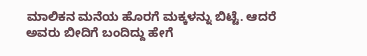ಮಾಲಿಕನ ಮನೆಯ ಹೊರಗೆ ಮಕ್ಕಳನ್ನು ಬಿಟ್ಟೆ. ಆದರೆ ಅವರು ಬೀದಿಗೆ ಬಂದಿದ್ದು ಹೇಗೆ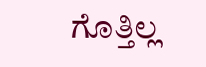ಗೊತ್ತಿಲ್ಲ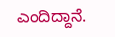ಎಂದಿದ್ದಾನೆ.